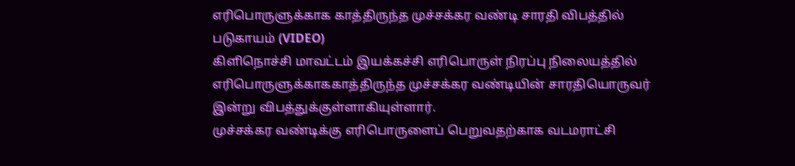எரிபொருளுக்காக காத்திருந்த முச்சக்கர வண்டி சாரதி விபத்தில் படுகாயம் (VIDEO)
கிளிநொச்சி மாவட்டம் இயக்கச்சி எரிபொருள் நிரப்பு நிலையத்தில் எரிபொருளுக்காககாத்திருந்த முச்சக்கர வண்டியின் சாரதியொருவர் இன்று விபத்துக்குள்ளாகியுள்ளார்.
முச்சக்கர வண்டிக்கு எரிபொருளைப் பெறுவதற்காக வடமராட்சி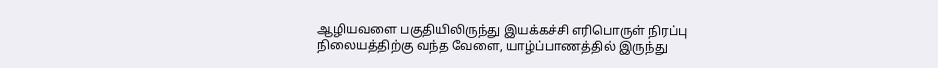ஆழியவளை பகுதியிலிருந்து இயக்கச்சி எரிபொருள் நிரப்பு நிலையத்திற்கு வந்த வேளை, யாழ்ப்பாணத்தில் இருந்து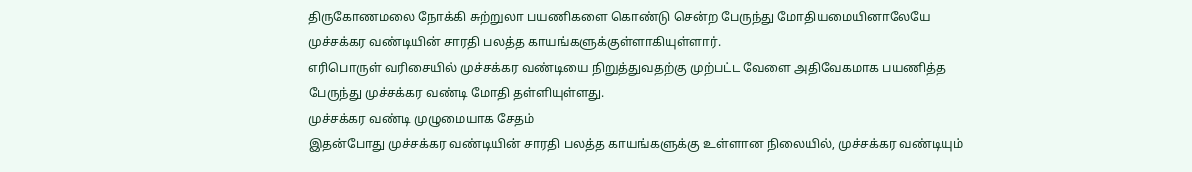திருகோணமலை நோக்கி சுற்றுலா பயணிகளை கொண்டு சென்ற பேருந்து மோதியமையினாலேயே முச்சக்கர வண்டியின் சாரதி பலத்த காயங்களுக்குள்ளாகியுள்ளார்.
எரிபொருள் வரிசையில் முச்சக்கர வண்டியை நிறுத்துவதற்கு முற்பட்ட வேளை அதிவேகமாக பயணித்த பேருந்து முச்சக்கர வண்டி மோதி தள்ளியுள்ளது.
முச்சக்கர வண்டி முழுமையாக சேதம்
இதன்போது முச்சக்கர வண்டியின் சாரதி பலத்த காயங்களுக்கு உள்ளான நிலையில், முச்சக்கர வண்டியும்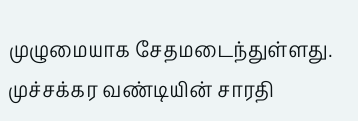முழுமையாக சேதமடைந்துள்ளது.
முச்சக்கர வண்டியின் சாரதி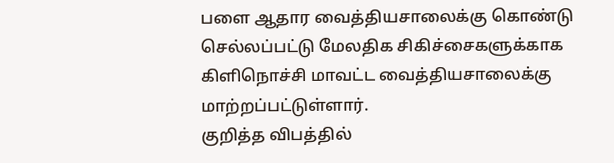பளை ஆதார வைத்தியசாலைக்கு கொண்டு செல்லப்பட்டு மேலதிக சிகிச்சைகளுக்காக கிளிநொச்சி மாவட்ட வைத்தியசாலைக்கு மாற்றப்பட்டுள்ளார்.
குறித்த விபத்தில்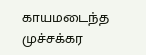காயமடைந்த முச்சக்கர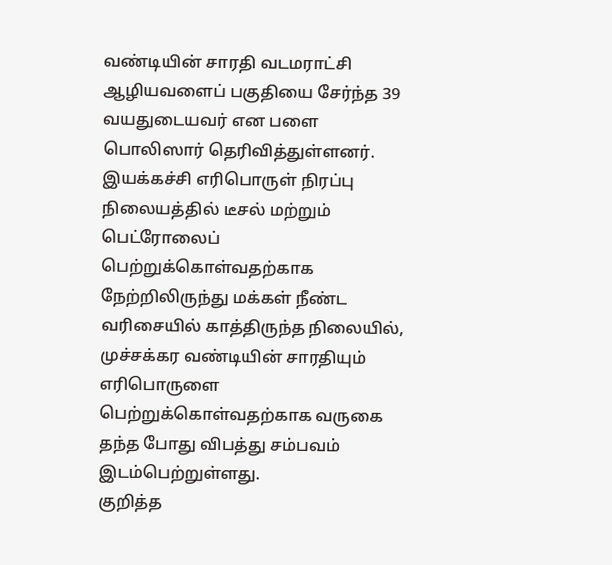வண்டியின் சாரதி வடமராட்சி ஆழியவளைப் பகுதியை சேர்ந்த 39 வயதுடையவர் என பளை பொலிஸார் தெரிவித்துள்ளனர்.
இயக்கச்சி எரிபொருள் நிரப்பு நிலையத்தில் டீசல் மற்றும் பெட்ரோலைப் பெற்றுக்கொள்வதற்காக நேற்றிலிருந்து மக்கள் நீண்ட வரிசையில் காத்திருந்த நிலையில், முச்சக்கர வண்டியின் சாரதியும் எரிபொருளை பெற்றுக்கொள்வதற்காக வருகை தந்த போது விபத்து சம்பவம் இடம்பெற்றுள்ளது.
குறித்த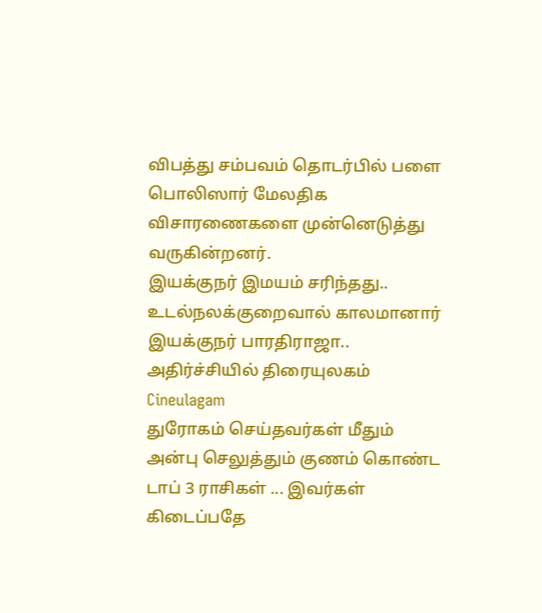விபத்து சம்பவம் தொடர்பில் பளை பொலிஸார் மேலதிக விசாரணைகளை முன்னெடுத்து
வருகின்றனர்.
இயக்குநர் இமயம் சரிந்தது.. உடல்நலக்குறைவால் காலமானார் இயக்குநர் பாரதிராஜா.. அதிர்ச்சியில் திரையுலகம் Cineulagam
துரோகம் செய்தவர்கள் மீதும் அன்பு செலுத்தும் குணம் கொண்ட டாப் 3 ராசிகள் ... இவர்கள் கிடைப்பதே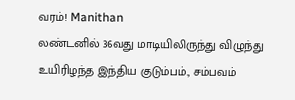வரம்! Manithan
லண்டனில் 36வது மாடியிலிருந்து விழுந்து உயிரிழந்த இந்திய குடும்பம்., சம்பவம்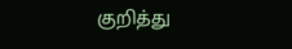குறித்து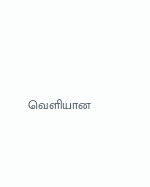வெளியான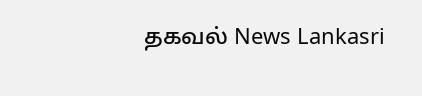தகவல் News Lankasri